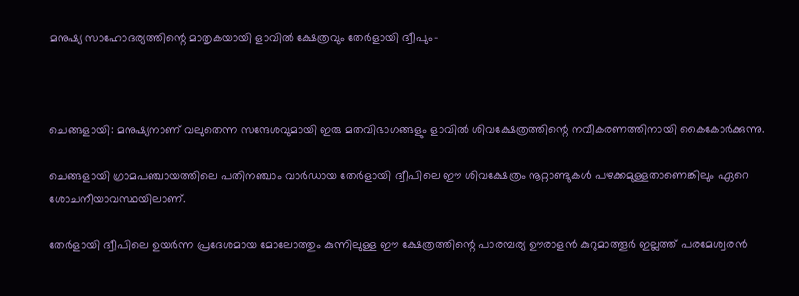മനുഷ്യ സാഹോദര്യത്തിന്റെ മാതൃകയായി ളാവില്‍ ക്ഷേത്രവും തേര്‍ളായി ദ്വീപും-



ചെങ്ങളായി: മനുഷ്യനാണ് വലുതെന്ന സന്ദേശവുമായി ഇരു മതവിഭാഗങ്ങളും ളാവില്‍ ശിവക്ഷേത്രത്തിന്റെ നവീകരണത്തിനായി കൈകോര്‍ക്കുന്നു.

ചെങ്ങളായി ഗ്രാമപഞ്ചായത്തിലെ പതിനഞ്ചാം വാര്‍ഡായ തേര്‍ളായി ദ്വീപിലെ ഈ ശിവക്ഷേത്രം നൂറ്റാണ്ടുകള്‍ പഴക്കമുള്ളതാണെങ്കിലും ഏറെ ശോചനീയാവസ്ഥയിലാണ്.

തേര്‍ളായി ദ്വീപിലെ ഉയര്‍ന്ന പ്രദേശമായ മോലോത്തും കുന്നിലുള്ള ഈ ക്ഷേത്രത്തിന്റെ പാരമ്പര്യ ഊരാളന്‍ കുറുമാത്തൂര്‍ ഇല്ലത്ത് പരമേശ്വരന്‍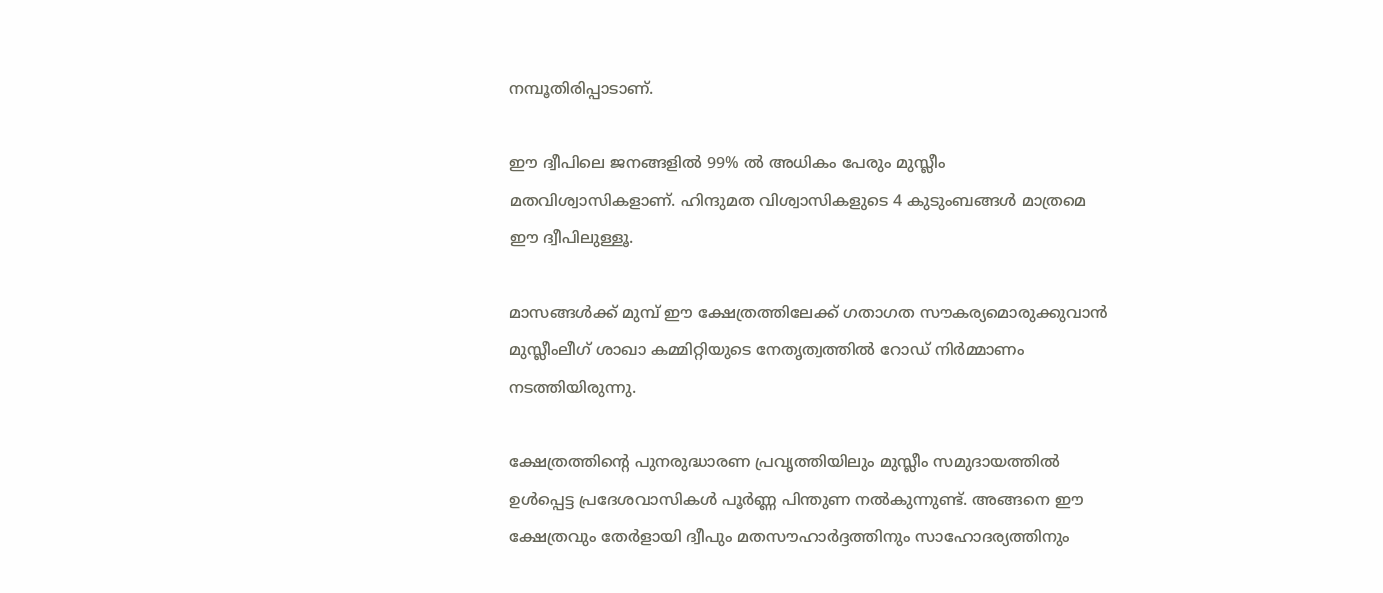നമ്പൂതിരിപ്പാടാണ്.

ഈ ദ്വീപിലെ ജനങ്ങളില്‍ 99% ല്‍ അധികം പേരും മുസ്ലീം മതവിശ്വാസികളാണ്. ഹിന്ദുമത വിശ്വാസികളുടെ 4 കുടുംബങ്ങള്‍ മാത്രമെ ഈ ദ്വീപിലുള്ളൂ.

മാസങ്ങള്‍ക്ക് മുമ്പ് ഈ ക്ഷേത്രത്തിലേക്ക് ഗതാഗത സൗകര്യമൊരുക്കുവാന്‍ മുസ്ലീംലീഗ് ശാഖാ കമ്മിറ്റിയുടെ നേതൃത്വത്തില്‍ റോഡ് നിര്‍മ്മാണം നടത്തിയിരുന്നു.

ക്ഷേത്രത്തിന്റെ പുനരുദ്ധാരണ പ്രവൃത്തിയിലും മുസ്ലീം സമുദായത്തില്‍ ഉള്‍പ്പെട്ട പ്രദേശവാസികള്‍ പൂര്‍ണ്ണ പിന്തുണ നല്‍കുന്നുണ്ട്. അങ്ങനെ ഈ ക്ഷേത്രവും തേര്‍ളായി ദ്വീപും മതസൗഹാര്‍ദ്ദത്തിനും സാഹോദര്യത്തിനും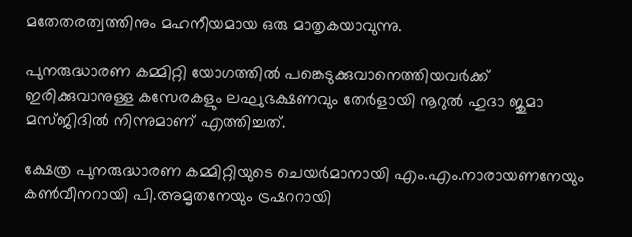മതേതരത്വത്തിനും മഹനീയമായ ഒരു മാതൃകയാവുന്നു.

പുനരുദ്ധാരണ കമ്മിറ്റി യോഗത്തില്‍ പങ്കെടുക്കുവാനെത്തിയവര്‍ക്ക് ഇരിക്കുവാനുള്ള കസേരകളും ലഘുഭക്ഷണവും തേര്‍ളായി നൂറുല്‍ ഹുദാ ജുമാ മസ്ജിദില്‍ നിന്നുമാണ് എത്തിച്ചത്.

ക്ഷേത്ര പുനരുദ്ധാരണ കമ്മിറ്റിയുടെ ചെയര്‍മാനായി എം.എം.നാരായണനേയും കണ്‍വീനറായി പി.അമൃതനേയും ട്രഷററായി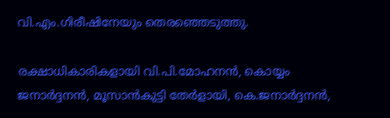വി.എം.ഗിരീഷിനേയും തെരഞ്ഞെടുത്തു.

രക്ഷാധികാരികളായി വി.പി.മോഹനന്‍, കൊയ്യം ജനാര്‍ദ്ദനന്‍, മൂസാന്‍കുട്ടി തേര്‍ളായി, കെ.ജനാര്‍ദ്ദനന്‍,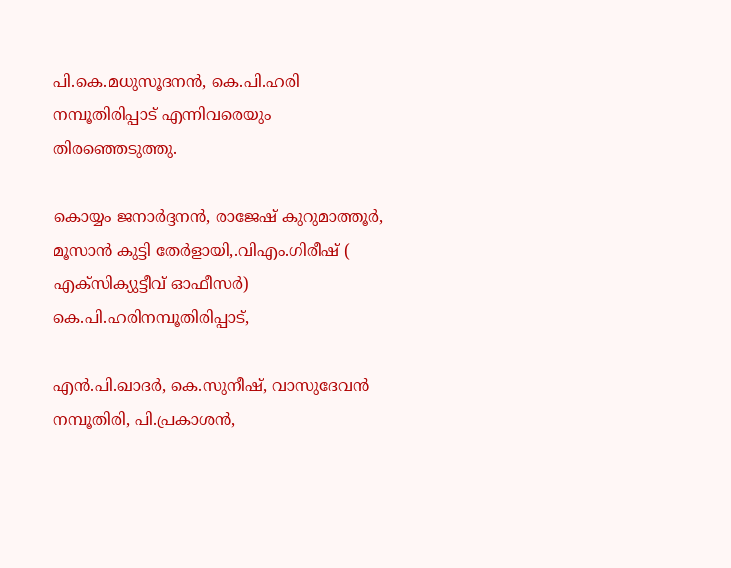പി.കെ.മധുസൂദനന്‍, കെ.പി.ഹരി നമ്പൂതിരിപ്പാട് എന്നിവരെയും തിരഞ്ഞെടുത്തു.

കൊയ്യം ജനാര്‍ദ്ദനന്‍, രാജേഷ് കുറുമാത്തൂര്‍, മൂസാന്‍ കുട്ടി തേര്‍ളായി,.വിഎം.ഗിരീഷ് ( എക്‌സിക്യുട്ടീവ് ഓഫീസര്‍) കെ.പി.ഹരിനമ്പൂതിരിപ്പാട്,

എന്‍.പി.ഖാദര്‍, കെ.സുനീഷ്, വാസുദേവന്‍ നമ്പൂതിരി, പി.പ്രകാശന്‍,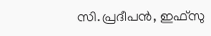സി.പ്രദീപന്‍, ഇഫ്‌സു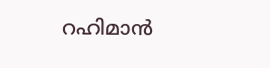റഹിമാന്‍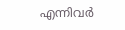എന്നിവര്‍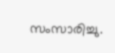സംസാരിച്ചു.